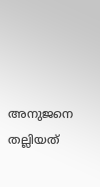അനുജനെ തല്ലിയത്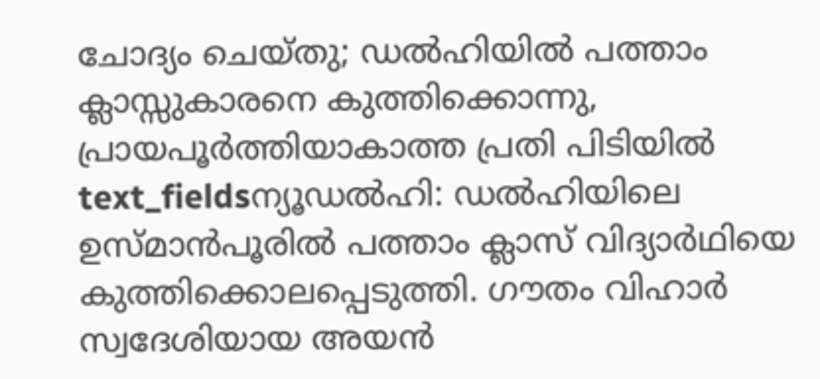ചോദ്യം ചെയ്തു; ഡൽഹിയിൽ പത്താം ക്ലാസ്സുകാരനെ കുത്തിക്കൊന്നു, പ്രായപൂർത്തിയാകാത്ത പ്രതി പിടിയിൽ
text_fieldsന്യൂഡൽഹി: ഡൽഹിയിലെ ഉസ്മാൻപൂരിൽ പത്താം ക്ലാസ് വിദ്യാർഥിയെ കുത്തിക്കൊലപ്പെടുത്തി. ഗൗതം വിഹാർ സ്വദേശിയായ അയൻ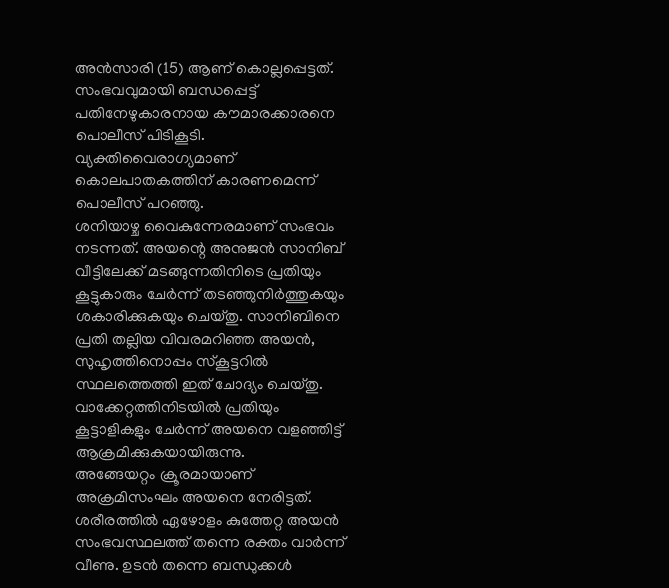അൻസാരി (15) ആണ് കൊല്ലപ്പെട്ടത്. സംഭവവുമായി ബന്ധപ്പെട്ട് പതിനേഴുകാരനായ കൗമാരക്കാരനെ പൊലീസ് പിടികൂടി. വ്യക്തിവൈരാഗ്യമാണ് കൊലപാതകത്തിന് കാരണമെന്ന് പൊലീസ് പറഞ്ഞു.
ശനിയാഴ്ച വൈകുന്നേരമാണ് സംഭവം നടന്നത്. അയന്റെ അനുജൻ സാനിബ് വീട്ടിലേക്ക് മടങ്ങുന്നതിനിടെ പ്രതിയും കൂട്ടുകാരും ചേർന്ന് തടഞ്ഞുനിർത്തുകയും ശകാരിക്കുകയും ചെയ്തു. സാനിബിനെ പ്രതി തല്ലിയ വിവരമറിഞ്ഞ അയൻ, സുഹൃത്തിനൊപ്പം സ്കൂട്ടറിൽ സ്ഥലത്തെത്തി ഇത് ചോദ്യം ചെയ്തു. വാക്കേറ്റത്തിനിടയിൽ പ്രതിയും കൂട്ടാളികളും ചേർന്ന് അയനെ വളഞ്ഞിട്ട് ആക്രമിക്കുകയായിരുന്നു.
അങ്ങേയറ്റം ക്രൂരമായാണ് അക്രമിസംഘം അയനെ നേരിട്ടത്. ശരീരത്തിൽ ഏഴോളം കുത്തേറ്റ അയൻ സംഭവസ്ഥലത്ത് തന്നെ രക്തം വാർന്ന് വീണു. ഉടൻ തന്നെ ബന്ധുക്കൾ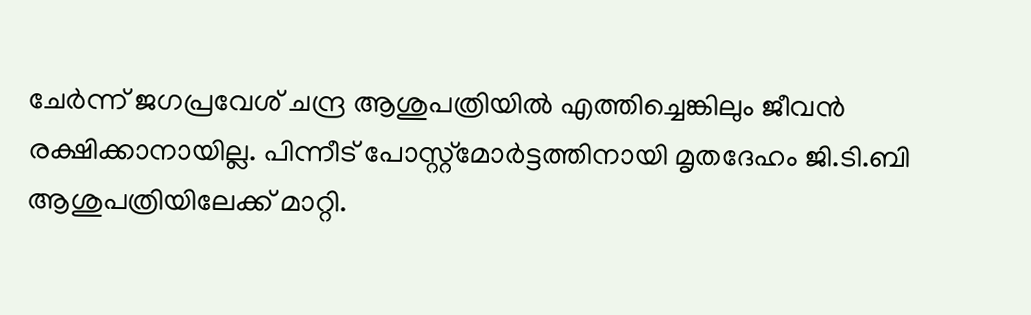ചേർന്ന് ജഗപ്രവേശ് ചന്ദ്ര ആശുപത്രിയിൽ എത്തിച്ചെങ്കിലും ജീവൻ രക്ഷിക്കാനായില്ല. പിന്നീട് പോസ്റ്റ്മോർട്ടത്തിനായി മൃതദേഹം ജി.ടി.ബി ആശുപത്രിയിലേക്ക് മാറ്റി.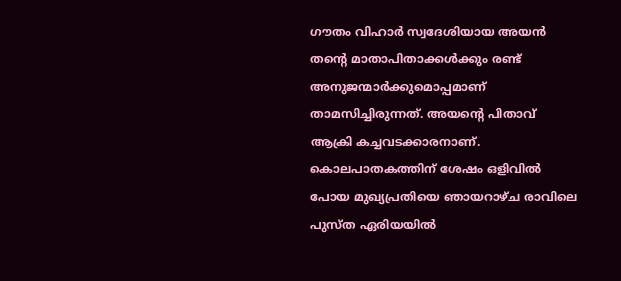ഗൗതം വിഹാർ സ്വദേശിയായ അയൻ തന്റെ മാതാപിതാക്കൾക്കും രണ്ട് അനുജന്മാർക്കുമൊപ്പമാണ് താമസിച്ചിരുന്നത്. അയന്റെ പിതാവ് ആക്രി കച്ചവടക്കാരനാണ്. കൊലപാതകത്തിന് ശേഷം ഒളിവിൽ പോയ മുഖ്യപ്രതിയെ ഞായറാഴ്ച രാവിലെ പുസ്ത ഏരിയയിൽ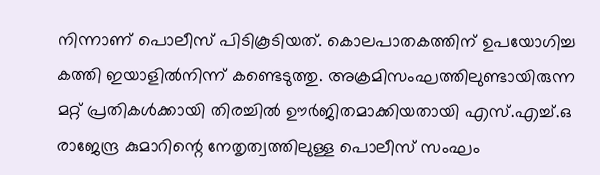നിന്നാണ് പൊലീസ് പിടികൂടിയത്. കൊലപാതകത്തിന് ഉപയോഗിച്ച കത്തി ഇയാളിൽനിന്ന് കണ്ടെടുത്തു. അക്രമിസംഘത്തിലുണ്ടായിരുന്ന മറ്റ് പ്രതികൾക്കായി തിരച്ചിൽ ഊർജിതമാക്കിയതായി എസ്.എച്ച്.ഒ രാജേന്ദ്ര കുമാറിന്റെ നേതൃത്വത്തിലുള്ള പൊലീസ് സംഘം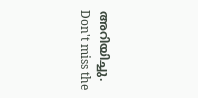അറിയിച്ചു.
Don't miss the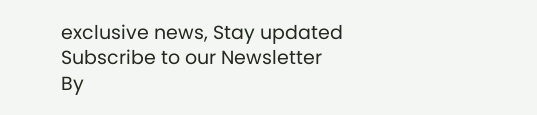exclusive news, Stay updated
Subscribe to our Newsletter
By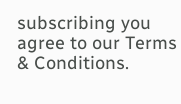subscribing you agree to our Terms & Conditions.